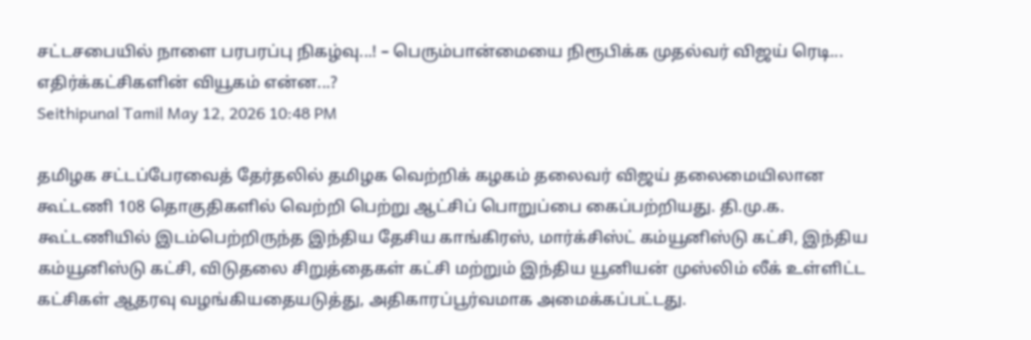சட்டசபையில் நாளை பரபரப்பு நிகழ்வு...! – பெரும்பான்மையை நிரூபிக்க முதல்வர் விஜய் ரெடி... எதிர்க்கட்சிகளின் வியூகம் என்ன...?
Seithipunal Tamil May 12, 2026 10:48 PM

தமிழக சட்டப்பேரவைத் தேர்தலில் தமிழக வெற்றிக் கழகம் தலைவர் விஜய் தலைமையிலான கூட்டணி 108 தொகுதிகளில் வெற்றி பெற்று ஆட்சிப் பொறுப்பை கைப்பற்றியது. தி.மு.க. கூட்டணியில் இடம்பெற்றிருந்த இந்திய தேசிய காங்கிரஸ், மார்க்சிஸ்ட் கம்யூனிஸ்டு கட்சி, இந்திய கம்யூனிஸ்டு கட்சி, விடுதலை சிறுத்தைகள் கட்சி மற்றும் இந்திய யூனியன் முஸ்லிம் லீக் உள்ளிட்ட கட்சிகள் ஆதரவு வழங்கியதையடுத்து, அதிகாரப்பூர்வமாக அமைக்கப்பட்டது.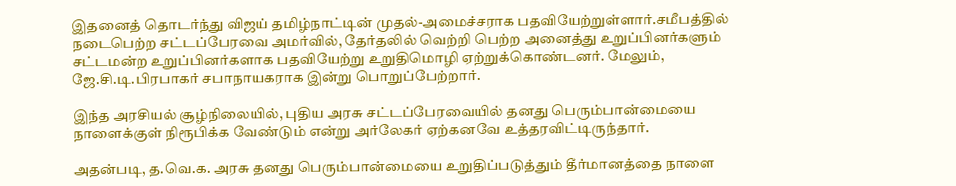இதனைத் தொடர்ந்து விஜய் தமிழ்நாட்டின் முதல்-அமைச்சராக பதவியேற்றுள்ளார்.சமீபத்தில் நடைபெற்ற சட்டப்பேரவை அமர்வில், தேர்தலில் வெற்றி பெற்ற அனைத்து உறுப்பினர்களும் சட்டமன்ற உறுப்பினர்களாக பதவியேற்று உறுதிமொழி ஏற்றுக்கொண்டனர். மேலும், ஜே.சி.டி.பிரபாகர் சபாநாயகராக இன்று பொறுப்பேற்றார்.

இந்த அரசியல் சூழ்நிலையில், புதிய அரசு சட்டப்பேரவையில் தனது பெரும்பான்மையை நாளைக்குள் நிரூபிக்க வேண்டும் என்று அர்லேகர் ஏற்கனவே உத்தரவிட்டிருந்தார்.

அதன்படி, த.வெ.க. அரசு தனது பெரும்பான்மையை உறுதிப்படுத்தும் தீர்மானத்தை நாளை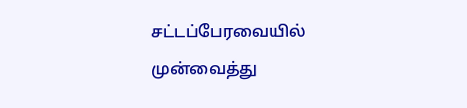சட்டப்பேரவையில் முன்வைத்து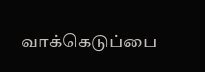வாக்கெடுப்பை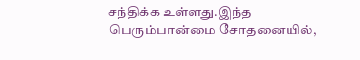சந்திக்க உள்ளது.இந்த பெரும்பான்மை சோதனையில்,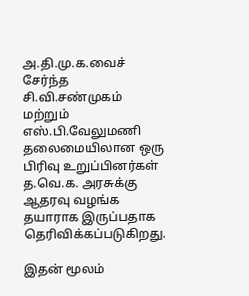அ.தி.மு.க.வைச் சேர்ந்த சி.வி.சண்முகம் மற்றும் எஸ்.பி.வேலுமணி தலைமையிலான ஒரு பிரிவு உறுப்பினர்கள் த.வெ.க. அரசுக்கு ஆதரவு வழங்க தயாராக இருப்பதாக தெரிவிக்கப்படுகிறது.

இதன் மூலம்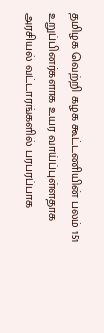தமிழக வெற்றி கழக கூட்டணியின் பலம் 151 உறுப்பினர்களாக உயர வாய்ப்புள்ளதாக அரசியல் வட்டாரங்களில் பரபரப்பாக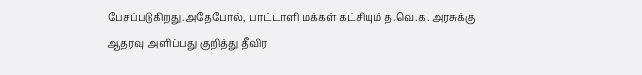பேசப்படுகிறது.அதேபோல், பாட்டாளி மக்கள் கட்சியும் த.வெ.க. அரசுக்கு ஆதரவு அளிப்பது குறித்து தீவிர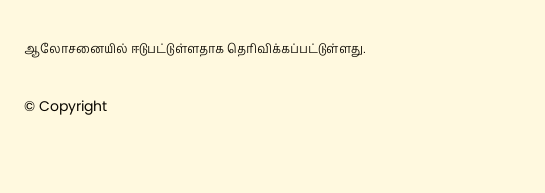ஆலோசனையில் ஈடுபட்டுள்ளதாக தெரிவிக்கப்பட்டுள்ளது.

© Copyright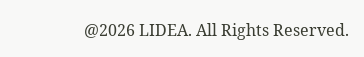@2026 LIDEA. All Rights Reserved.